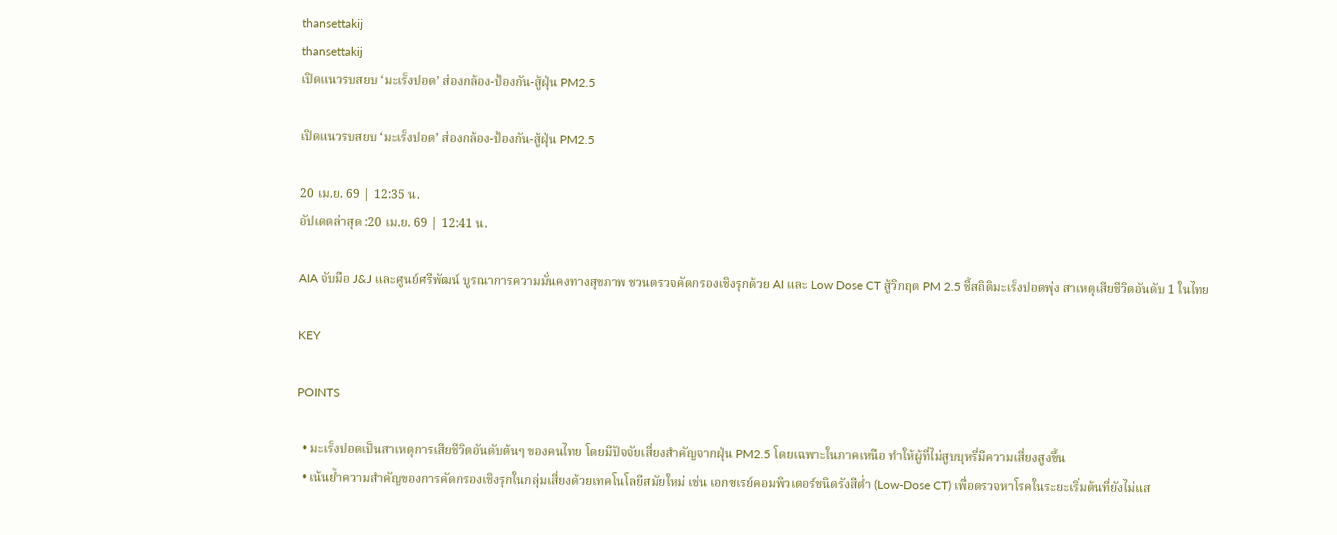thansettakij
thansettakij
เปิดแนวรบสยบ ‘มะเร็งปอด’ ส่องกล้อง-ป้องกัน-สู้ฝุ่น PM2.5

เปิดแนวรบสยบ ‘มะเร็งปอด’ ส่องกล้อง-ป้องกัน-สู้ฝุ่น PM2.5

20 เม.ย. 69 | 12:35 น.
อัปเดตล่าสุด :20 เม.ย. 69 | 12:41 น.

AIA จับมือ J&J และศูนย์ศรีพัฒน์ บูรณาการความมั่นคงทางสุขภาพ ชวนตรวจคัดกรองเชิงรุกด้วย AI และ Low Dose CT สู้วิกฤต PM 2.5 ชี้สถิติมะเร็งปอดพุ่ง สาเหตุเสียชีวิตอันดับ 1 ในไทย

KEY

POINTS

  • มะเร็งปอดเป็นสาเหตุการเสียชีวิตอันดับต้นๆ ของคนไทย โดยมีปัจจัยเสี่ยงสำคัญจากฝุ่น PM2.5 โดยเฉพาะในภาคเหนือ ทำให้ผู้ที่ไม่สูบบุหรี่มีความเสี่ยงสูงขึ้น
  • เน้นย้ำความสำคัญของการคัดกรองเชิงรุกในกลุ่มเสี่ยงด้วยเทคโนโลยีสมัยใหม่ เช่น เอกซเรย์คอมพิวเตอร์ชนิดรังสีต่ำ (Low-Dose CT) เพื่อตรวจหาโรคในระยะเริ่มต้นที่ยังไม่แส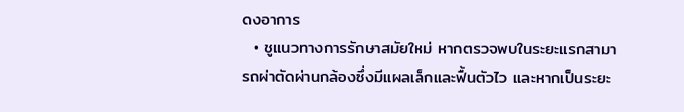ดงอาการ
  • ชูแนวทางการรักษาสมัยใหม่ หากตรวจพบในระยะแรกสามารถผ่าตัดผ่านกล้องซึ่งมีแผลเล็กและฟื้นตัวไว และหากเป็นระยะ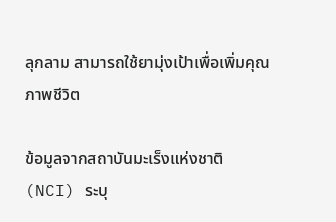ลุกลาม สามารถใช้ยามุ่งเป้าเพื่อเพิ่มคุณภาพชีวิต

ข้อมูลจากสถาบันมะเร็งแห่งชาติ (NCI) ระบุ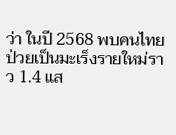ว่า ในปี 2568 พบคนไทยป่วยเป็นมะเร็งรายใหม่ราว 1.4 แส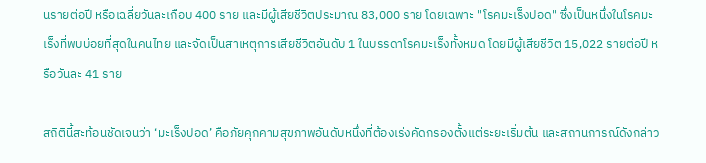นรายต่อปี หรือเฉลี่ยวันละเกือบ 400 ราย และมีผู้เสียชีวิตประมาณ 83,000 ราย โดยเฉพาะ "โรคมะเร็งปอด" ซึ่งเป็นหนึ่งในโรคมะเร็งที่พบบ่อยที่สุดในคนไทย และจัดเป็นสาเหตุการเสียชีวิตอันดับ 1 ในบรรดาโรคมะเร็งทั้งหมด โดยมีผู้เสียชีวิต 15,022 รายต่อปี หรือวันละ 41 ราย

สถิตินี้สะท้อนชัดเจนว่า ‘มะเร็งปอด’ คือภัยคุกคามสุขภาพอันดับหนึ่งที่ต้องเร่งคัดกรองตั้งแต่ระยะเริ่มต้น และสถานการณ์ดังกล่าว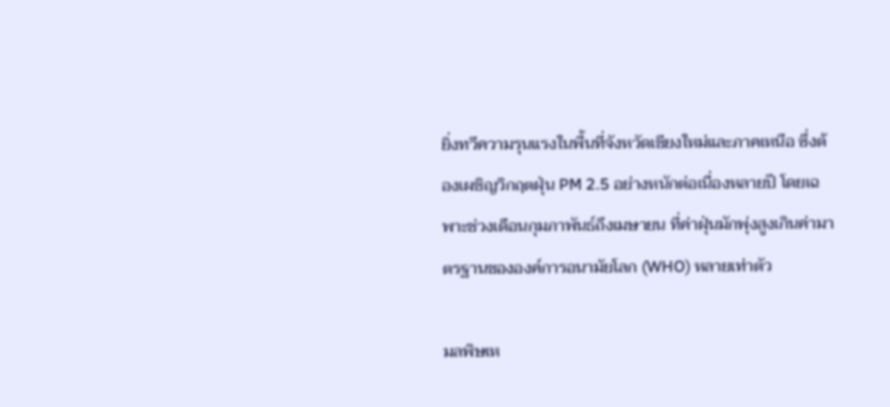ยิ่งทวีความรุนแรงในพื้นที่จังหวัดเชียงใหม่และภาคเหนือ ซึ่งต้องเผชิญวิกฤตฝุ่น PM 2.5 อย่างหนักต่อเนื่องหลายปี โดยเฉพาะช่วงเดือนกุมภาพันธ์ถึงเมษายน ที่ค่าฝุ่นมักพุ่งสูงเกินค่ามาตรฐานขององค์การอนามัยโลก (WHO) หลายเท่าตัว

มลพิษเห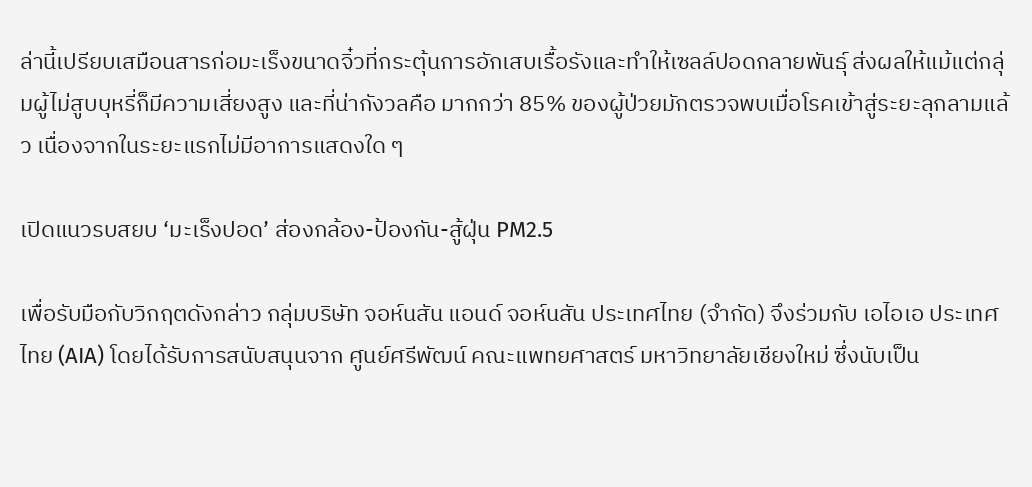ล่านี้เปรียบเสมือนสารก่อมะเร็งขนาดจิ๋วที่กระตุ้นการอักเสบเรื้อรังและทำให้เซลล์ปอดกลายพันธุ์ ส่งผลให้แม้แต่กลุ่มผู้ไม่สูบบุหรี่ก็มีความเสี่ยงสูง และที่น่ากังวลคือ มากกว่า 85% ของผู้ป่วยมักตรวจพบเมื่อโรคเข้าสู่ระยะลุกลามแล้ว เนื่องจากในระยะแรกไม่มีอาการแสดงใด ๆ

เปิดแนวรบสยบ ‘มะเร็งปอด’ ส่องกล้อง-ป้องกัน-สู้ฝุ่น PM2.5

เพื่อรับมือกับวิกฤตดังกล่าว กลุ่มบริษัท จอห์นสัน แอนด์ จอห์นสัน ประเทศไทย (จำกัด) จึงร่วมกับ เอไอเอ ประเทศไทย (AIA) โดยได้รับการสนับสนุนจาก ศูนย์ศรีพัฒน์ คณะแพทยศาสตร์ มหาวิทยาลัยเชียงใหม่ ซึ่งนับเป็น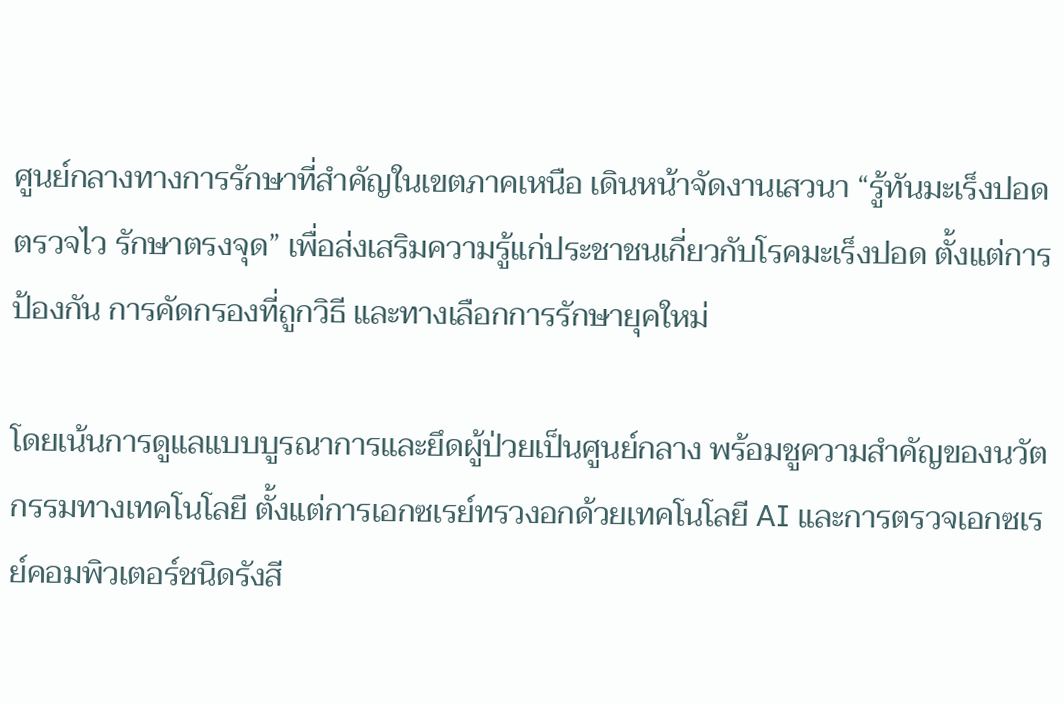ศูนย์กลางทางการรักษาที่สำคัญในเขตภาคเหนือ เดินหน้าจัดงานเสวนา “รู้ทันมะเร็งปอด ตรวจไว รักษาตรงจุด” เพื่อส่งเสริมความรู้แก่ประชาชนเกี่ยวกับโรคมะเร็งปอด ตั้งแต่การป้องกัน การคัดกรองที่ถูกวิธี และทางเลือกการรักษายุคใหม่

โดยเน้นการดูแลแบบบูรณาการและยึดผู้ป่วยเป็นศูนย์กลาง พร้อมชูความสำคัญของนวัตกรรมทางเทคโนโลยี ตั้งแต่การเอกซเรย์ทรวงอกด้วยเทคโนโลยี AI และการตรวจเอกซเรย์คอมพิวเตอร์ชนิดรังสี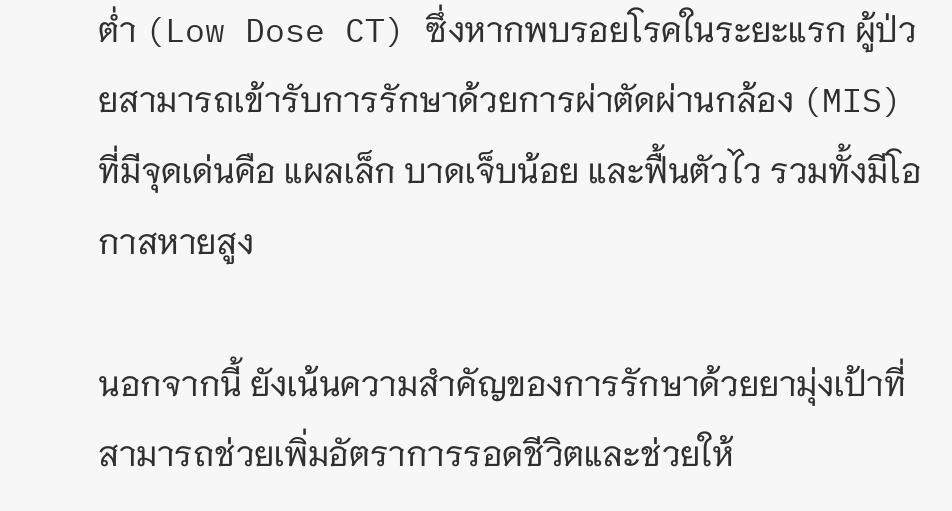ต่ำ (Low Dose CT) ซึ่งหากพบรอยโรคในระยะแรก ผู้ป่วยสามารถเข้ารับการรักษาด้วยการผ่าตัดผ่านกล้อง (MIS) ที่มีจุดเด่นคือ แผลเล็ก บาดเจ็บน้อย และฟื้นตัวไว รวมทั้งมีโอกาสหายสูง

นอกจากนี้ ยังเน้นความสำคัญของการรักษาด้วยยามุ่งเป้าที่สามารถช่วยเพิ่มอัตราการรอดชีวิตและช่วยให้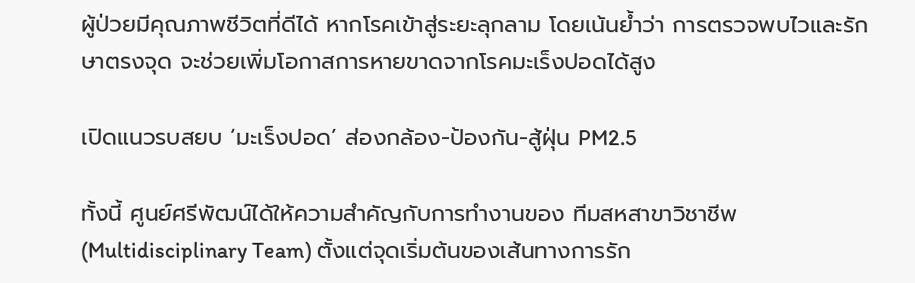ผู้ป่วยมีคุณภาพชีวิตที่ดีได้ หากโรคเข้าสู่ระยะลุกลาม โดยเน้นย้ำว่า การตรวจพบไวและรักษาตรงจุด จะช่วยเพิ่มโอกาสการหายขาดจากโรคมะเร็งปอดได้สูง

เปิดแนวรบสยบ ‘มะเร็งปอด’ ส่องกล้อง-ป้องกัน-สู้ฝุ่น PM2.5

ทั้งนี้ ศูนย์ศรีพัฒน์ได้ให้ความสำคัญกับการทำงานของ ทีมสหสาขาวิชาชีพ (Multidisciplinary Team) ตั้งแต่จุดเริ่มต้นของเส้นทางการรัก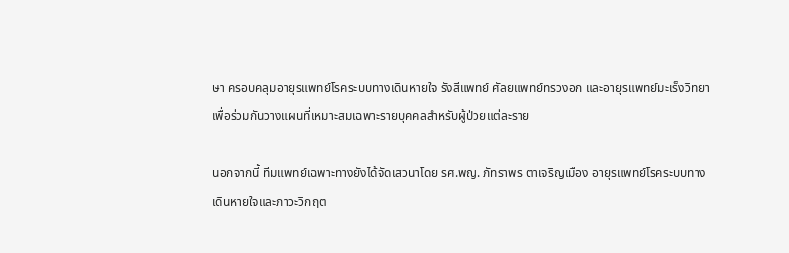ษา ครอบคลุมอายุรแพทย์โรคระบบทางเดินหายใจ รังสีแพทย์ ศัลยแพทย์ทรวงอก และอายุรแพทย์มะเร็งวิทยา เพื่อร่วมกันวางแผนที่เหมาะสมเฉพาะรายบุคคลสำหรับผู้ป่วยแต่ละราย

นอกจากนี้ ทีมแพทย์เฉพาะทางยังได้จัดเสวนาโดย รศ.พญ. ภัทราพร ตาเจริญเมือง อายุรแพทย์โรคระบบทางเดินหายใจและภาวะวิกฤต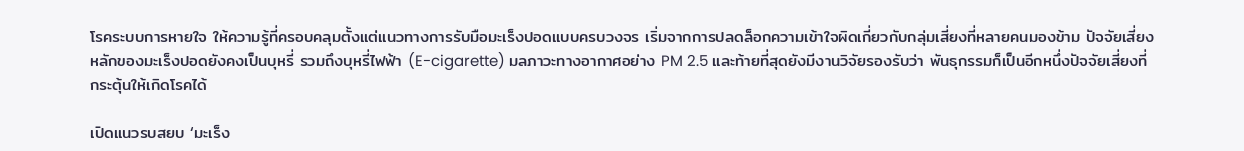โรคระบบการหายใจ ให้ความรู้ที่ครอบคลุมตั้งแต่แนวทางการรับมือมะเร็งปอดแบบครบวงจร เริ่มจากการปลดล็อกความเข้าใจผิดเกี่ยวกับกลุ่มเสี่ยงที่หลายคนมองข้าม ปัจจัยเสี่ยงหลักของมะเร็งปอดยังคงเป็นบุหรี่ รวมถึงบุหรี่ไฟฟ้า (E-cigarette) มลภาวะทางอากาศอย่าง PM 2.5 และท้ายที่สุดยังมีงานวิจัยรองรับว่า พันธุกรรมก็เป็นอีกหนึ่งปัจจัยเสี่ยงที่กระตุ้นให้เกิดโรคได้

เปิดแนวรบสยบ ‘มะเร็ง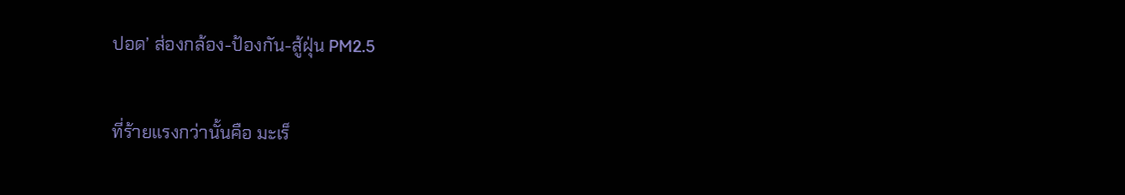ปอด’ ส่องกล้อง-ป้องกัน-สู้ฝุ่น PM2.5

ที่ร้ายแรงกว่านั้นคือ มะเร็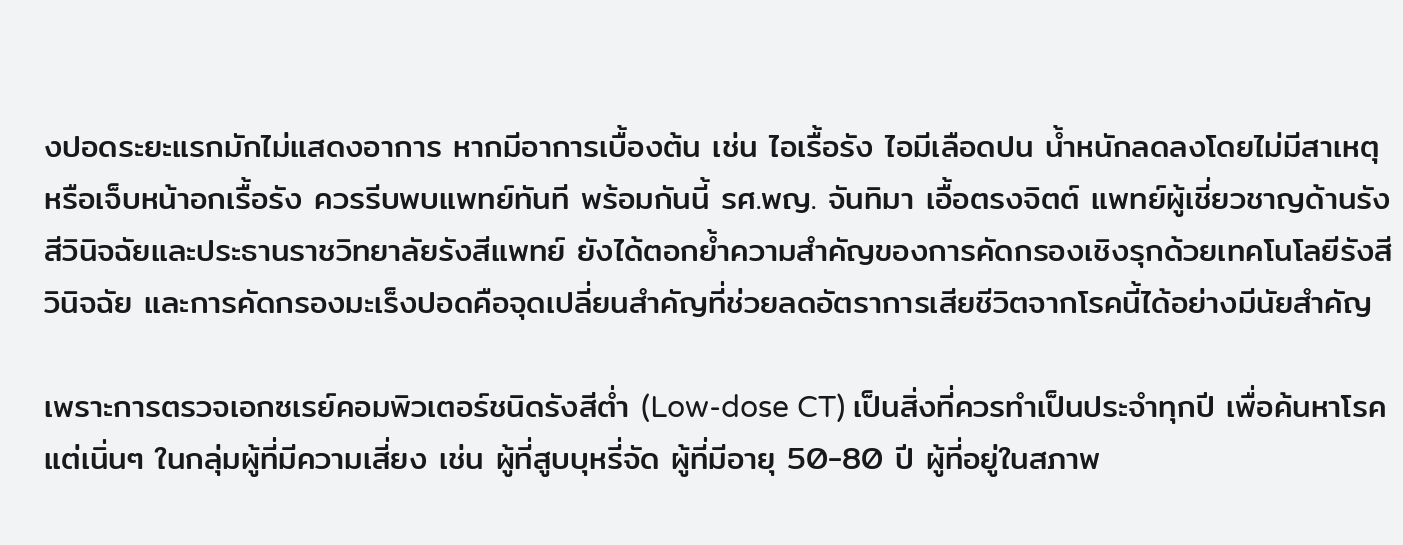งปอดระยะแรกมักไม่แสดงอาการ หากมีอาการเบื้องต้น เช่น ไอเรื้อรัง ไอมีเลือดปน น้ำหนักลดลงโดยไม่มีสาเหตุ หรือเจ็บหน้าอกเรื้อรัง ควรรีบพบแพทย์ทันที พร้อมกันนี้ รศ.พญ. จันทิมา เอื้อตรงจิตต์ แพทย์ผู้เชี่ยวชาญด้านรังสีวินิจฉัยและประธานราชวิทยาลัยรังสีแพทย์ ยังได้ตอกย้ำความสำคัญของการคัดกรองเชิงรุกด้วยเทคโนโลยีรังสีวินิจฉัย และการคัดกรองมะเร็งปอดคือจุดเปลี่ยนสำคัญที่ช่วยลดอัตราการเสียชีวิตจากโรคนี้ได้อย่างมีนัยสำคัญ

เพราะการตรวจเอกซเรย์คอมพิวเตอร์ชนิดรังสีต่ำ (Low-dose CT) เป็นสิ่งที่ควรทำเป็นประจำทุกปี เพื่อค้นหาโรคแต่เนิ่นๆ ในกลุ่มผู้ที่มีความเสี่ยง เช่น ผู้ที่สูบบุหรี่จัด ผู้ที่มีอายุ 50-80 ปี ผู้ที่อยู่ในสภาพ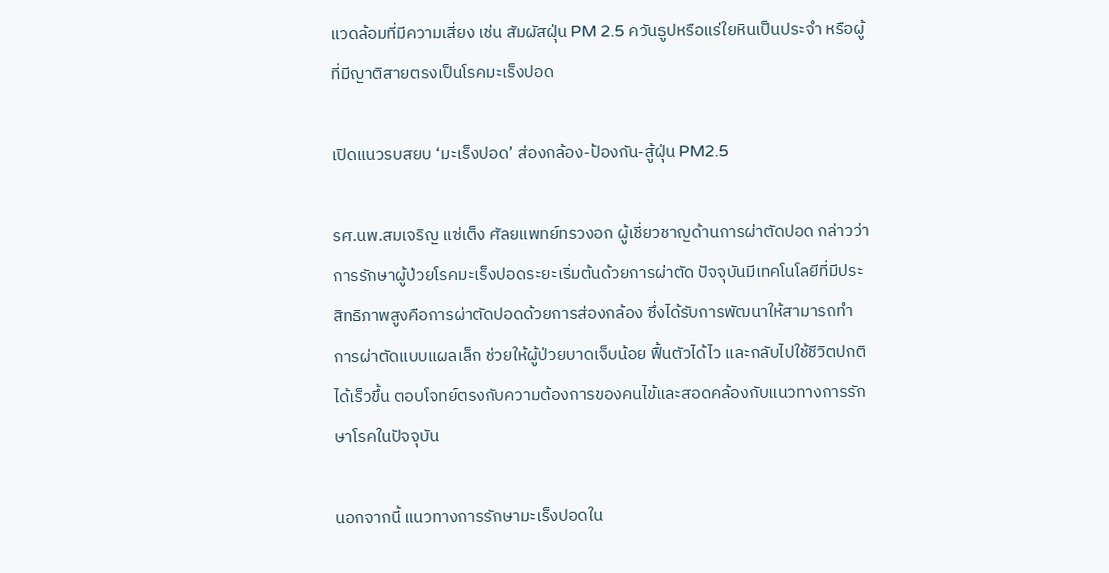แวดล้อมที่มีความเสี่ยง เช่น สัมผัสฝุ่น PM 2.5 ควันธูปหรือแร่ใยหินเป็นประจำ หรือผู้ที่มีญาติสายตรงเป็นโรคมะเร็งปอด

เปิดแนวรบสยบ ‘มะเร็งปอด’ ส่องกล้อง-ป้องกัน-สู้ฝุ่น PM2.5

รศ.นพ.สมเจริญ แซ่เต็ง ศัลยแพทย์ทรวงอก ผู้เชี่ยวชาญด้านการผ่าตัดปอด กล่าวว่า การรักษาผู้ป่วยโรคมะเร็งปอดระยะเริ่มต้นด้วยการผ่าตัด ปัจจุบันมีเทคโนโลยีที่มีประสิทธิภาพสูงคือการผ่าตัดปอดด้วยการส่องกล้อง ซึ่งได้รับการพัฒนาให้สามารถทำการผ่าตัดแบบแผลเล็ก ช่วยให้ผู้ป่วยบาดเจ็บน้อย ฟื้นตัวได้ไว และกลับไปใช้ชีวิตปกติได้เร็วขึ้น ตอบโจทย์ตรงกับความต้องการของคนไข้และสอดคล้องกับแนวทางการรักษาโรคในปัจจุบัน

นอกจากนี้ แนวทางการรักษามะเร็งปอดใน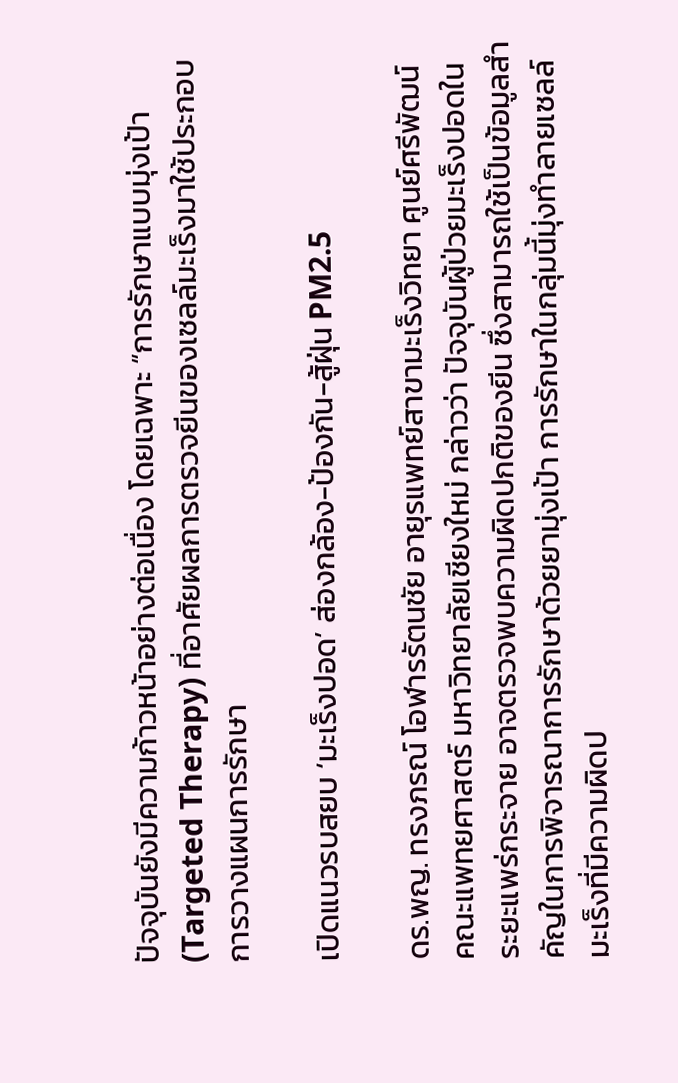ปัจจุบันยังมีความก้าวหน้าอย่างต่อเนื่อง โดยเฉพาะ “การรักษาแบบมุ่งเป้า (Targeted Therapy) ที่อาศัยผลการตรวจยีนของเซลล์มะเร็งมาใช้ประกอบการวางแผนการรักษา

เปิดแนวรบสยบ ‘มะเร็งปอด’ ส่องกล้อง-ป้องกัน-สู้ฝุ่น PM2.5

ดร.พญ. ทรงภรณ์ โอฬารรัตนชัย อายุรแพทย์สาขามะเร็งวิทยา ศูนย์ศรีพัฒน์ คณะแพทยศาสตร์ มหาวิทยาลัยเชียงใหม่ กล่าวว่า ปัจจุบันผู้ป่วยมะเร็งปอดในระยะแพร่กระจาย อาจตรวจพบความผิดปกติของยีน ซึ่งสามารถใช้เป็นข้อมูลสำคัญในการพิจารณาการรักษาด้วยยามุ่งเป้า การรักษาในกลุ่มนี้มุ่งทำลายเซลล์มะเร็งที่มีความผิดป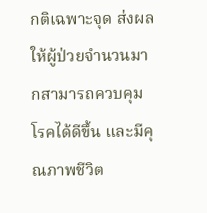กติเฉพาะจุด ส่งผลให้ผู้ป่วยจำนวนมากสามารถควบคุมโรคได้ดีขึ้น และมีคุณภาพชีวิต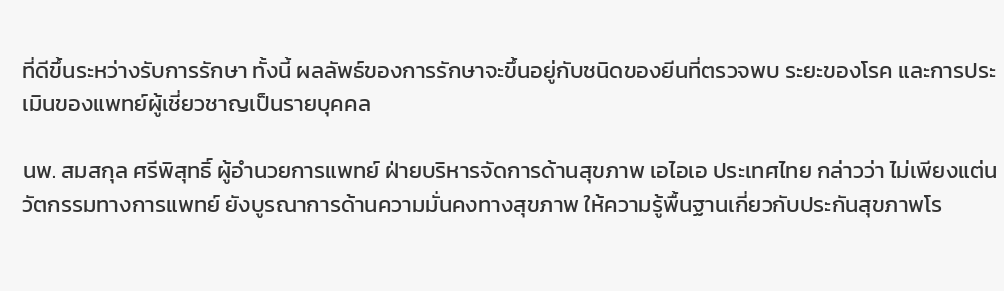ที่ดีขึ้นระหว่างรับการรักษา ทั้งนี้ ผลลัพธ์ของการรักษาจะขึ้นอยู่กับชนิดของยีนที่ตรวจพบ ระยะของโรค และการประเมินของแพทย์ผู้เชี่ยวชาญเป็นรายบุคคล

นพ. สมสกุล ศรีพิสุทธิ์ ผู้อำนวยการแพทย์ ฝ่ายบริหารจัดการด้านสุขภาพ เอไอเอ ประเทศไทย กล่าวว่า ไม่เพียงแต่นวัตกรรมทางการแพทย์ ยังบูรณาการด้านความมั่นคงทางสุขภาพ ให้ความรู้พื้นฐานเกี่ยวกับประกันสุขภาพโร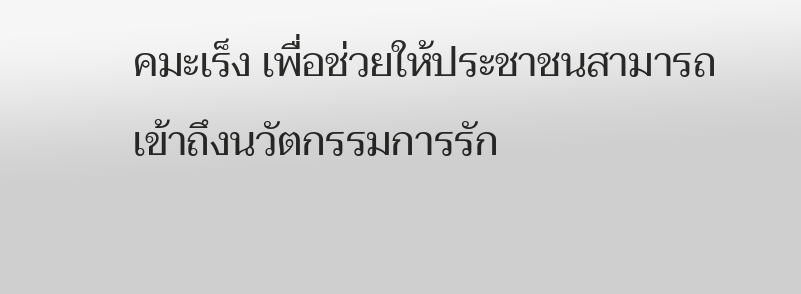คมะเร็ง เพื่อช่วยให้ประชาชนสามารถเข้าถึงนวัตกรรมการรัก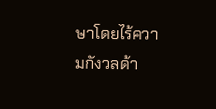ษาโดยไร้ความกังวลด้า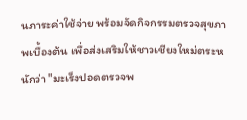นภาระค่าใช้จ่าย พร้อมจัดกิจกรรมตรวจสุขภาพเบื้องต้น เพื่อส่งเสริมให้ชาวเชียงใหม่ตระหนักว่า "มะเร็งปอดตรวจพ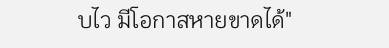บไว มีโอกาสหายขาดได้"